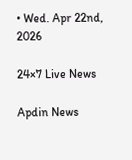• Wed. Apr 22nd, 2026

24×7 Live News

Apdin News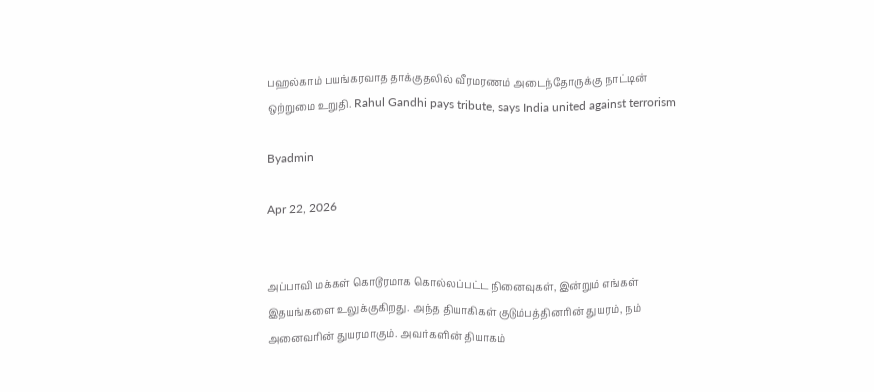பஹல்காம் பயங்கரவாத தாக்குதலில் வீரமரணம் அடைந்தோருக்கு நாட்டின் ஒற்றுமை உறுதி. Rahul Gandhi pays tribute, says India united against terrorism

Byadmin

Apr 22, 2026


அப்பாவி மக்கள் கொடூரமாக கொல்லப்பட்ட நினைவுகள், இன்றும் எங்கள் இதயங்களை உலுக்குகிறது. அந்த தியாகிகள் குடும்பத்தினரின் துயரம், நம் அனைவரின் துயரமாகும். அவர்களின் தியாகம்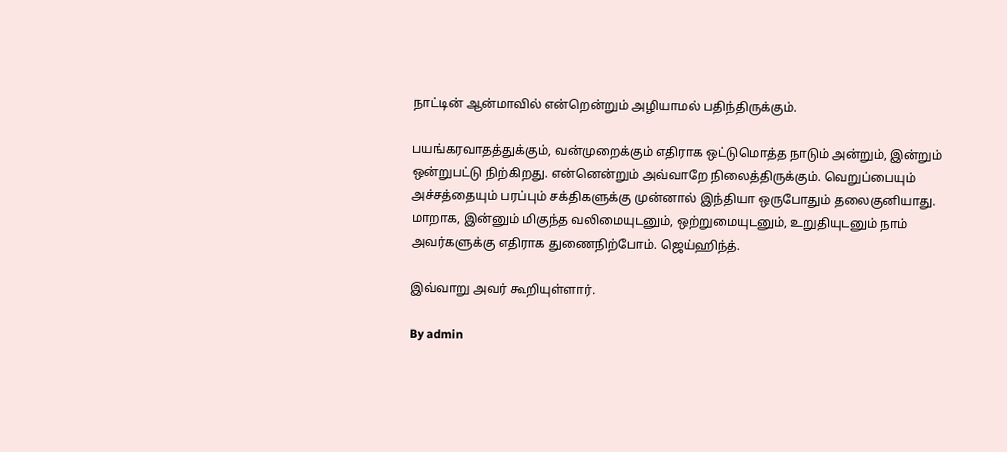நாட்டின் ஆன்மாவில் என்றென்றும் அழியாமல் பதிந்திருக்கும்.

பயங்கரவாதத்துக்கும், வன்முறைக்கும் எதிராக ஒட்டுமொத்த நாடும் அன்றும், இன்றும் ஒன்றுபட்டு நிற்கிறது. என்னென்றும் அவ்வாறே நிலைத்திருக்கும். வெறுப்பையும் அச்சத்தையும் பரப்பும் சக்திகளுக்கு முன்னால் இந்தியா ஒருபோதும் தலைகுனியாது. மாறாக, இன்னும் மிகுந்த வலிமையுடனும், ஒற்றுமையுடனும், உறுதியுடனும் நாம் அவர்களுக்கு எதிராக துணைநிற்போம். ஜெய்ஹிந்த்.

இவ்வாறு அவர் கூறியுள்ளார்.

By admin